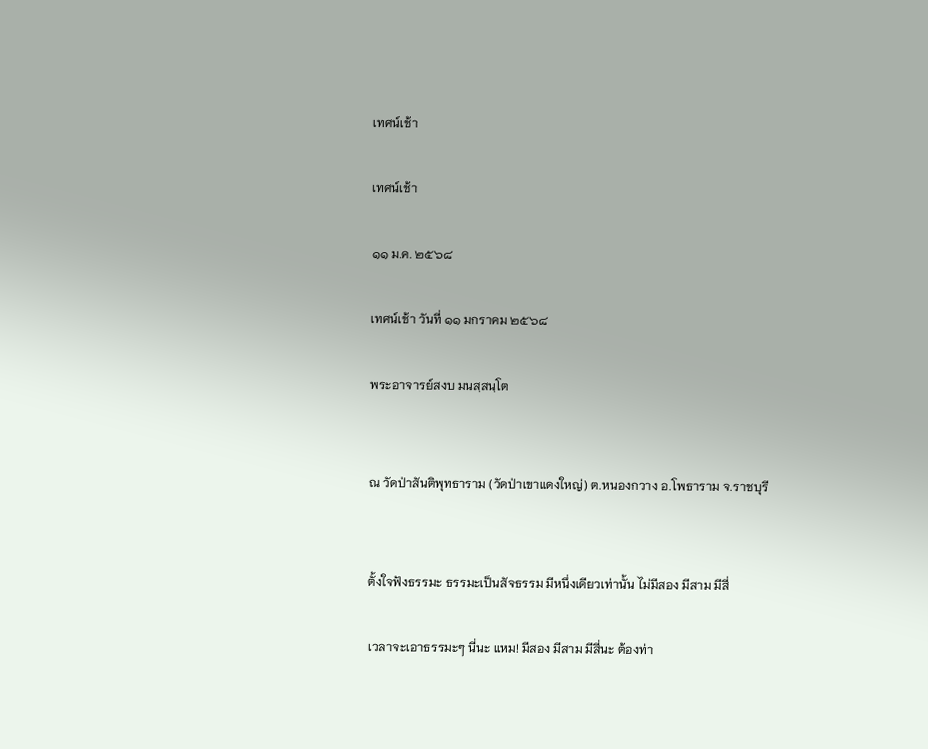เทศน์เช้า

เทศน์เช้า

๑๑ ม.ค. ๒๕๖๘

เทศน์เช้า วันที่ ๑๑ มกราคม ๒๕๖๘

พระอาจารย์สงบ มนสฺสนฺโต


ณ วัดป่าสันติพุทธาราม (วัดป่าเขาแดงใหญ่) ต.หนองกวาง อ.โพธาราม จ.ราชบุรี


ตั้งใจฟังธรรมะ ธรรมะเป็นสัจธรรม มีหนึ่งเดียวเท่านั้น ไม่มีสอง มีสาม มีสี่

เวลาจะเอาธรรมะๆ นี่นะ แหม! มีสอง มีสาม มีสี่นะ ต้องท่า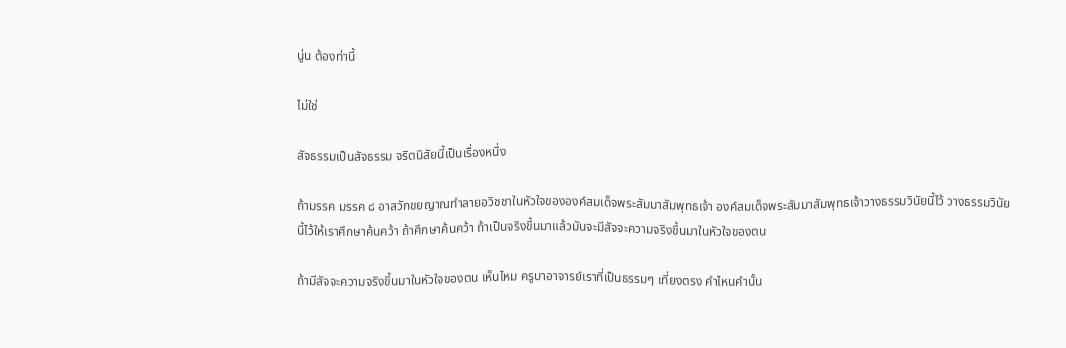นู่น ต้องท่านี้

ไม่ใช่

สัจธรรมเป็นสัจธรรม จริตนิสัยนี้เป็นเรื่องหนึ่ง

ถ้ามรรค มรรค ๘ อาสวักขยญาณทำลายอวิชชาในหัวใจขององค์สมเด็จพระสัมมาสัมพุทธเจ้า องค์สมเด็จพระสัมมาสัมพุทธเจ้าวางธรรมวินัยนี้ไว้ วางธรรมวินัยนี้ไว้ให้เราศึกษาค้นคว้า ถ้าศึกษาค้นคว้า ถ้าเป็นจริงขึ้นมาแล้วมันจะมีสัจจะความจริงขึ้นมาในหัวใจของตน

ถ้ามีสัจจะความจริงขึ้นมาในหัวใจของตน เห็นไหม ครูบาอาจารย์เราที่เป็นธรรมๆ เที่ยงตรง คำไหนคำนั้น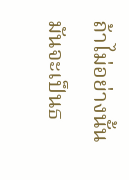ถ้าไม่อย่างนั้นมันจะเป็นธ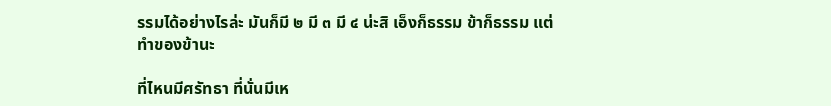รรมได้อย่างไรล่ะ มันก็มี ๒ มี ๓ มี ๔ น่ะสิ เอ็งก็ธรรม ข้าก็ธรรม แต่ทำของข้านะ

ที่ไหนมีศรัทธา ที่นั่นมีเห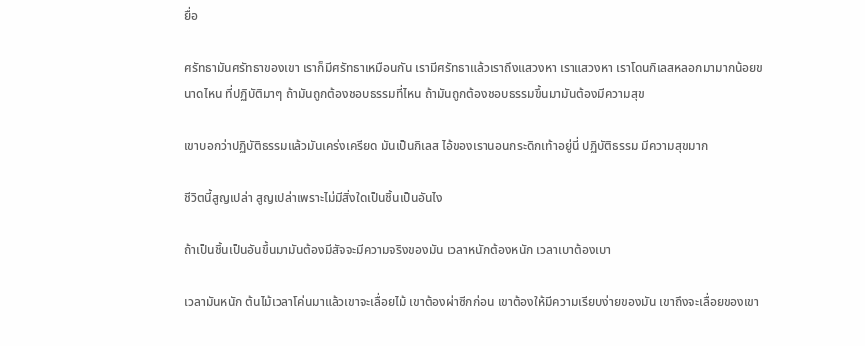ยื่อ

ศรัทธามันศรัทธาของเขา เราก็มีศรัทธาเหมือนกัน เรามีศรัทธาแล้วเราถึงแสวงหา เราแสวงหา เราโดนกิเลสหลอกมามากน้อยขนาดไหน ที่ปฏิบัติมาๆ ถ้ามันถูกต้องชอบธรรมที่ไหน ถ้ามันถูกต้องชอบธรรมขึ้นมามันต้องมีความสุข

เขาบอกว่าปฏิบัติธรรมแล้วมันเคร่งเครียด มันเป็นกิเลส ไอ้ของเรานอนกระดิกเท้าอยู่นี่ ปฏิบัติธรรม มีความสุขมาก

ชีวิตนี้สูญเปล่า สูญเปล่าเพราะไม่มีสิ่งใดเป็นชิ้นเป็นอันไง

ถ้าเป็นชิ้นเป็นอันขึ้นมามันต้องมีสัจจะมีความจริงของมัน เวลาหนักต้องหนัก เวลาเบาต้องเบา

เวลามันหนัก ต้นไม้เวลาโค่นมาแล้วเขาจะเลื่อยไม้ เขาต้องผ่าซีกก่อน เขาต้องให้มีความเรียบง่ายของมัน เขาถึงจะเลื่อยของเขา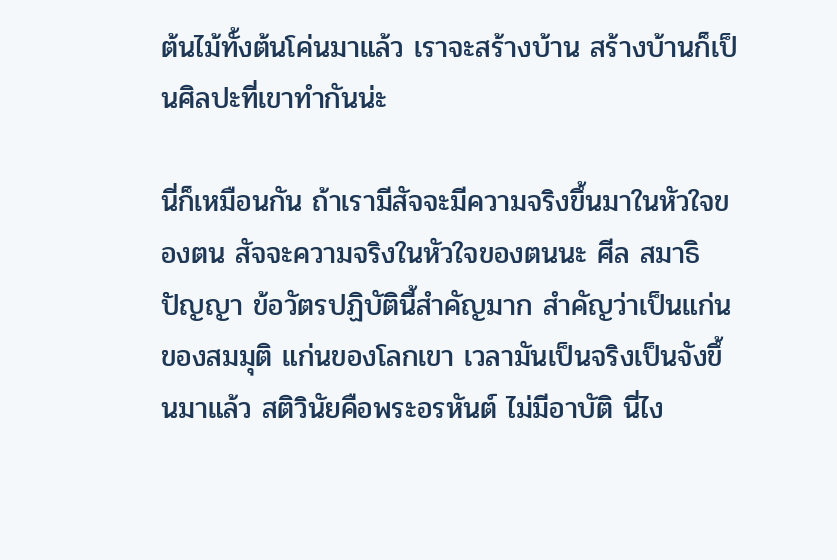ต้นไม้ทั้งต้นโค่นมาแล้ว เราจะสร้างบ้าน สร้างบ้านก็เป็นศิลปะที่เขาทำกันน่ะ

นี่ก็เหมือนกัน ถ้าเรามีสัจจะมีความจริงขึ้นมาในหัวใจของตน สัจจะความจริงในหัวใจของตนนะ ศีล สมาธิ ปัญญา ข้อวัตรปฏิบัตินี้สำคัญมาก สำคัญว่าเป็นแก่นของสมมุติ แก่นของโลกเขา เวลามันเป็นจริงเป็นจังขึ้นมาแล้ว สติวินัยคือพระอรหันต์ ไม่มีอาบัติ นี่ไง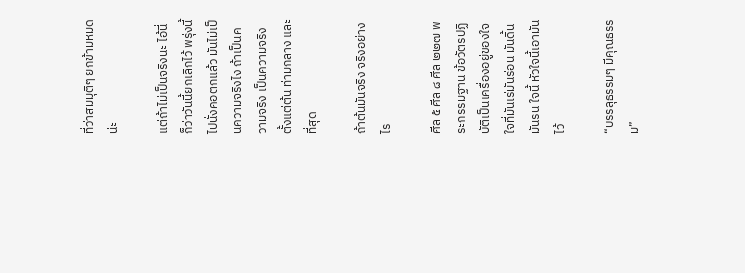ที่ว่าสมมุติๆ ยกข้ามหมดน่ะ

แต่ถ้าไม่เป็นจริงนะ ไอ้นี่ก็ว่าวันนี้ยกเลิกไว้ พรุ่งนี้ไปนั่งคอตกแล้ว มันไม่เป็นความจริงไง ถ้าเป็นความจริง เป็นความจริงตั้งแต่ต้น ท่ามกลาง และที่สุด

ถ้าต้นมันจริง จริงอย่างไร

ศีล ๕ ศีล ๘ ศีล ๒๒๗ พระกรรมฐาน ข้อวัตรปฏิบัติเป็นเครื่องอยู่ของใจ ใจที่มันเร่มันร่อน มันดิ้นมันรน ใจนี้ หัวใจนี้เอามันไว้

“บรรลุธรรมๆ มีคุณธรรม”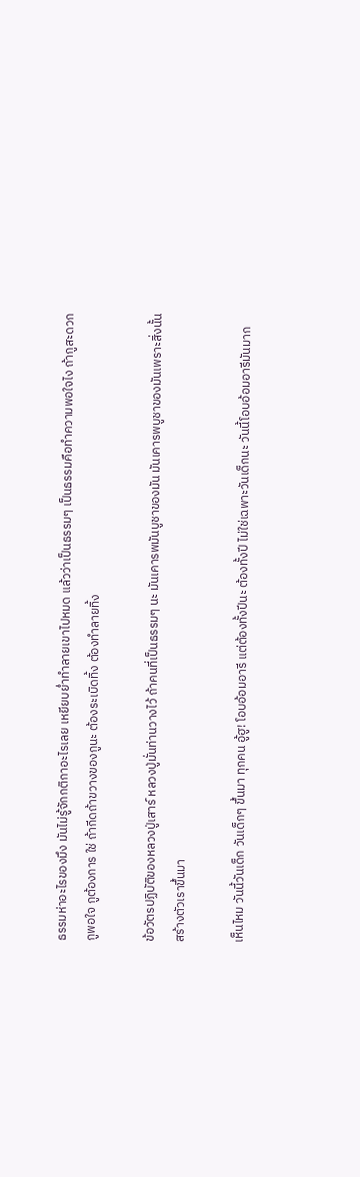ธรรมห่าอะไรของมึง มันไม่รู้จักกติกาอะไรเลย เหยียบย่ำทำลายเขาไปหมด แล้วว่าเป็นธรรมๆ เป็นธรรมคือทำความพอใจไง ถ้ากูสะดวก กูพอใจ กูต้องการ ใช่ ถ้ากีดถ้าขวางของกูนะ ต้องระเบิดทิ้ง ต้องทำลายทิ้ง

ข้อวัตรปฏิบัติของหลวงปู่เสาร์ หลวงปู่มั่นท่านวางไว้ ถ้าคนที่เป็นธรรมๆ นะ มันเคารพมันบูชาของมัน มันเคารพบูชาของมันเพราะสิ่งนั้นสร้างตัวเราขึ้นมา

เห็นไหม วันนี้วันเด็ก วันเด็กๆ ขึ้นมา ทุกคน อู้ฮู! โอบอ้อมอารี แต่ต้องทั้งปีนะ ต้องทั้งปี ไม่ใช่เฉพาะวันเด็กนะ วันนี้โอบอ้อมอารีมันมาก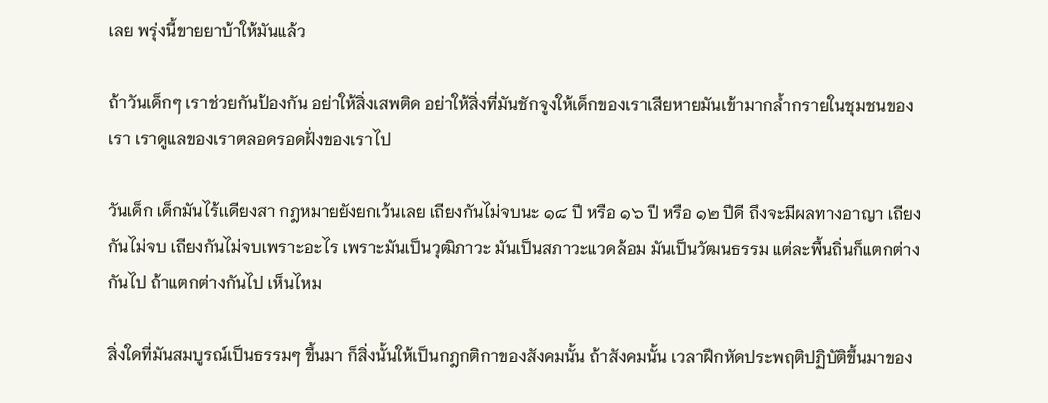เลย พรุ่งนี้ขายยาบ้าให้มันแล้ว

ถ้าวันเด็กๆ เราช่วยกันป้องกัน อย่าให้สิ่งเสพติด อย่าให้สิ่งที่มันชักจูงให้เด็กของเราเสียหายมันเข้ามากล้ำกรายในชุมชนของเรา เราดูแลของเราตลอดรอดฝั่งของเราไป

วันเด็ก เด็กมันไร้เเดียงสา กฎหมายยังยกเว้นเลย เถียงกันไม่จบนะ ๑๘ ปี หรือ ๑๖ ปี หรือ ๑๒ ปีดี ถึงจะมีผลทางอาญา เถียงกันไม่จบ เถียงกันไม่จบเพราะอะไร เพราะมันเป็นวุฒิภาวะ มันเป็นสภาวะแวดล้อม มันเป็นวัฒนธรรม แต่ละพื้นถิ่นก็แตกต่างกันไป ถ้าแตกต่างกันไป เห็นไหม

สิ่งใดที่มันสมบูรณ์เป็นธรรมๆ ขึ้นมา ก็สิ่งนั้นให้เป็นกฎกติกาของสังคมนั้น ถ้าสังคมนั้น เวลาฝึกหัดประพฤติปฏิบัติขึ้นมาของ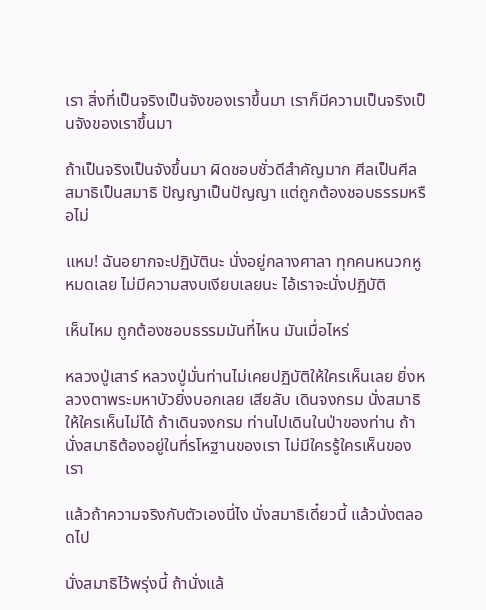เรา สิ่งที่เป็นจริงเป็นจังของเราขึ้นมา เราก็มีความเป็นจริงเป็นจังของเราขึ้นมา

ถ้าเป็นจริงเป็นจังขึ้นมา ผิดชอบชั่วดีสำคัญมาก ศีลเป็นศีล สมาธิเป็นสมาธิ ปัญญาเป็นปัญญา แต่ถูกต้องชอบธรรมหรือไม่

แหม! ฉันอยากจะปฏิบัตินะ นั่งอยู่กลางศาลา ทุกคนหนวกหูหมดเลย ไม่มีความสงบเงียบเลยนะ ไอ้เราจะนั่งปฏิบัติ

เห็นไหม ถูกต้องชอบธรรมมันที่ไหน มันเมื่อไหร่

หลวงปู่เสาร์ หลวงปู่มั่นท่านไม่เคยปฏิบัติให้ใครเห็นเลย ยิ่งหลวงตาพระมหาบัวยิ่งบอกเลย เสียลับ เดินจงกรม นั่งสมาธิให้ใครเห็นไม่ได้ ถ้าเดินจงกรม ท่านไปเดินในป่าของท่าน ถ้านั่งสมาธิต้องอยู่ในที่รโหฐานของเรา ไม่มีใครรู้ใครเห็นของเรา

แล้วถ้าความจริงกับตัวเองนี่ไง นั่งสมาธิเดี๋ยวนี้ แล้วนั่งตลอดไป

นั่งสมาธิไว้พรุ่งนี้ ถ้านั่งแล้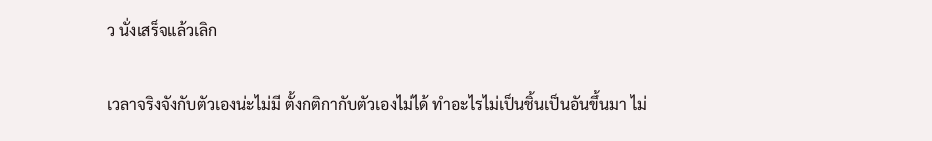ว นั่งเสร็จแล้วเลิก

เวลาจริงจังกับตัวเองน่ะไม่มี ตั้งกติกากับตัวเองไม่ได้ ทำอะไรไม่เป็นชิ้นเป็นอันขึ้นมา ไม่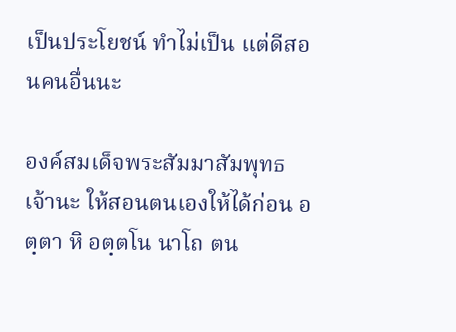เป็นประโยชน์ ทำไม่เป็น แต่ดีสอนคนอื่นนะ

องค์สมเด็จพระสัมมาสัมพุทธเจ้านะ ให้สอนตนเองให้ได้ก่อน อตฺตา หิ อตฺตโน นาโถ ตน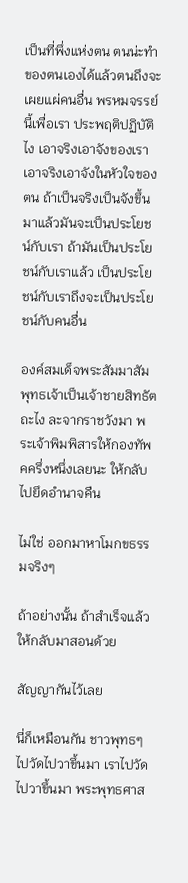เป็นที่พึ่งแห่งตน ตนน่ะทำของตนเองได้แล้วตนถึงจะเผยแผ่คนอื่น พรหมจรรย์นี้เพื่อเรา ประพฤติปฏิบัติไง เอาจริงเอาจังของเรา เอาจริงเอาจังในหัวใจของตน ถ้าเป็นจริงเป็นจังขึ้นมาแล้วมันจะเป็นประโยชน์กับเรา ถ้ามันเป็นประโยชน์กับเราแล้ว เป็นประโยชน์กับเราถึงจะเป็นประโยชน์กับคนอื่น

องค์สมเด็จพระสัมมาสัมพุทธเจ้าเป็นเจ้าชายสิทธัตถะไง ละจากราชวังมา พระเจ้าพิมพิสารให้กองทัพคครึ่งหนึ่งเลยนะ ให้กลับไปยึดอำนาจคืน

ไม่ใช่ ออกมาหาโมกขธรรมจริงๆ

ถ้าอย่างนั้น ถ้าสำเร็จแล้วให้กลับมาสอนด้วย

สัญญากันไว้เลย

นี่ก็เหมือนกัน ชาวพุทธๆ ไปวัดไปวาขึ้นมา เราไปวัดไปวาขึ้นมา พระพุทธศาส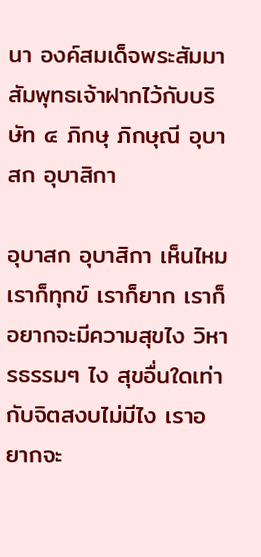นา องค์สมเด็จพระสัมมาสัมพุทธเจ้าฝากไว้กับบริษัท ๔ ภิกษุ ภิกษุณี อุบาสก อุบาสิกา

อุบาสก อุบาสิกา เห็นไหม เราก็ทุกข์ เราก็ยาก เราก็อยากจะมีความสุขไง วิหารธรรมๆ ไง สุขอื่นใดเท่ากับจิตสงบไม่มีไง เราอยากจะ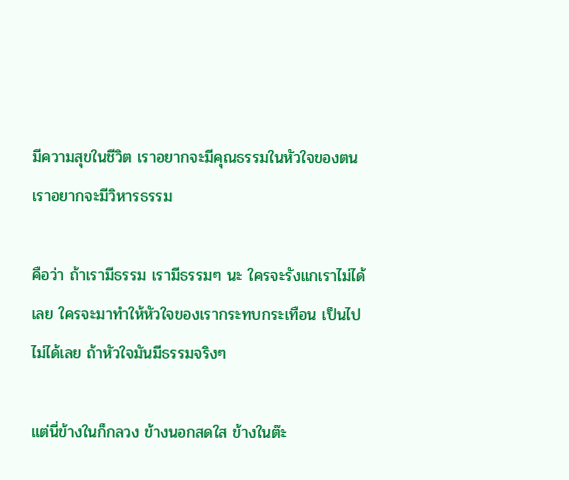มีความสุขในชีวิต เราอยากจะมีคุณธรรมในหัวใจของตน เราอยากจะมีวิหารธรรม

คือว่า ถ้าเรามีธรรม เรามีธรรมๆ นะ ใครจะรังแกเราไม่ได้เลย ใครจะมาทำให้หัวใจของเรากระทบกระเทือน เป็นไปไม่ได้เลย ถ้าหัวใจมันมีธรรมจริงๆ

แต่นี่ข้างในก็กลวง ข้างนอกสดใส ข้างในต๊ะ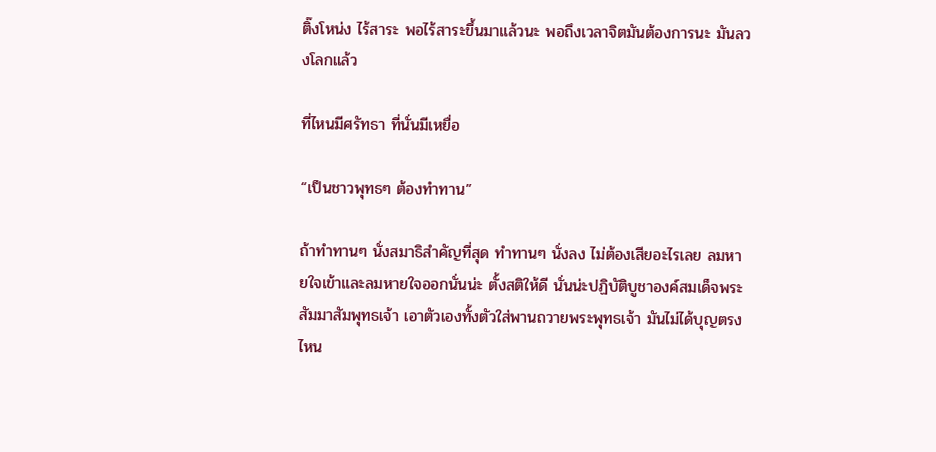ติ๊งโหน่ง ไร้สาระ พอไร้สาระขึ้นมาแล้วนะ พอถึงเวลาจิตมันต้องการนะ มันลวงโลกแล้ว

ที่ไหนมีศรัทธา ที่นั่นมีเหยื่อ

“เป็นชาวพุทธๆ ต้องทำทาน”

ถ้าทำทานๆ นั่งสมาธิสำคัญที่สุด ทำทานๆ นั่งลง ไม่ต้องเสียอะไรเลย ลมหายใจเข้าและลมหายใจออกนั่นน่ะ ตั้งสติให้ดี นั่นน่ะปฏิบัติบูชาองค์สมเด็จพระสัมมาสัมพุทธเจ้า เอาตัวเองทั้งตัวใส่พานถวายพระพุทธเจ้า มันไม่ได้บุญตรงไหน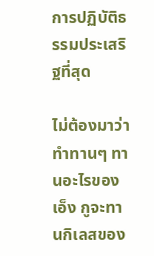การปฏิบัติธรรมประเสริฐที่สุด

ไม่ต้องมาว่าทำทานๆ ทานอะไรของเอ็ง กูจะทานกิเลสของ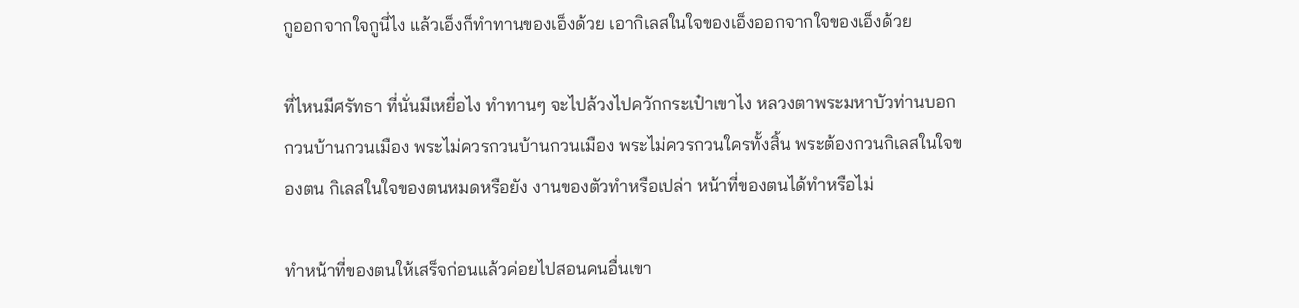กูออกจากใจกูนี่ไง แล้วเอ็งก็ทำทานของเอ็งด้วย เอากิเลสในใจของเอ็งออกจากใจของเอ็งด้วย

ที่ไหนมีศรัทธา ที่นั่นมีเหยื่อไง ทำทานๆ จะไปล้วงไปควักกระเป๋าเขาไง หลวงตาพระมหาบัวท่านบอกกวนบ้านกวนเมือง พระไม่ควรกวนบ้านกวนเมือง พระไม่ควรกวนใครทั้งสิ้น พระต้องกวนกิเลสในใจของตน กิเลสในใจของตนหมดหรือยัง งานของตัวทำหรือเปล่า หน้าที่ของตนได้ทำหรือไม่

ทำหน้าที่ของตนให้เสร็จก่อนแล้วค่อยไปสอนคนอื่นเขา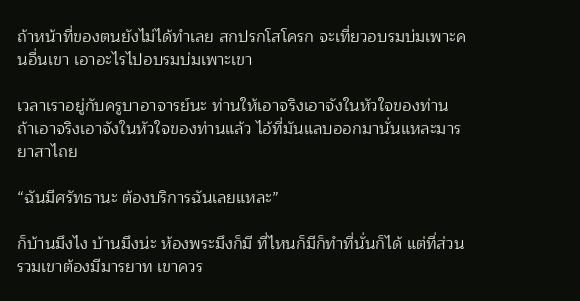ถ้าหน้าที่ของตนยังไม่ได้ทำเลย สกปรกโสโครก จะเที่ยวอบรมบ่มเพาะคนอื่นเขา เอาอะไรไปอบรมบ่มเพาะเขา

เวลาเราอยู่กับครูบาอาจารย์นะ ท่านให้เอาจริงเอาจังในหัวใจของท่าน ถ้าเอาจริงเอาจังในหัวใจของท่านแล้ว ไอ้ที่มันแลบออกมานั่นแหละมารยาสาไถย

“ฉันมีศรัทธานะ ต้องบริการฉันเลยแหละ”

ก็บ้านมึงไง บ้านมึงน่ะ ห้องพระมึงก็มี ที่ไหนก็มีก็ทำที่นั่นก็ได้ แต่ที่ส่วนรวมเขาต้องมีมารยาท เขาควร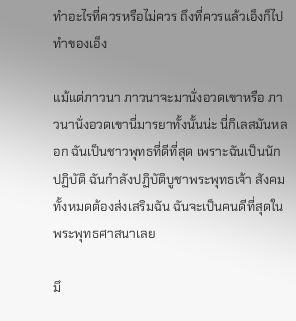ทำอะไรที่ควรหรือไม่ควร ถึงที่ควรแล้วเอ็งก็ไปทำของเอ็ง

แม้แต่ภาวนา ภาวนาจะมานั่งอวดเขาหรือ ภาวนานั่งอวดเขานี่มารยาทั้งนั้นน่ะ นี่กิเลสมันหลอก ฉันเป็นชาวพุทธที่ดีที่สุด เพราะฉันเป็นนักปฏิบัติ ฉันกำลังปฏิบัติบูชาพระพุทธเจ้า สังคมทั้งหมดต้องส่งเสริมฉัน ฉันจะเป็นคนดีที่สุดในพระพุทธศาสนาเลย

มึ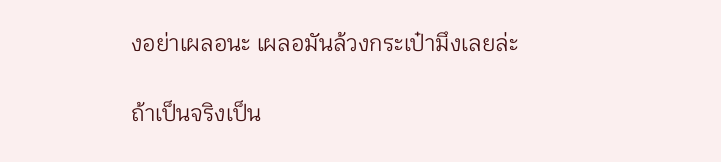งอย่าเผลอนะ เผลอมันล้วงกระเป๋ามึงเลยล่ะ

ถ้าเป็นจริงเป็น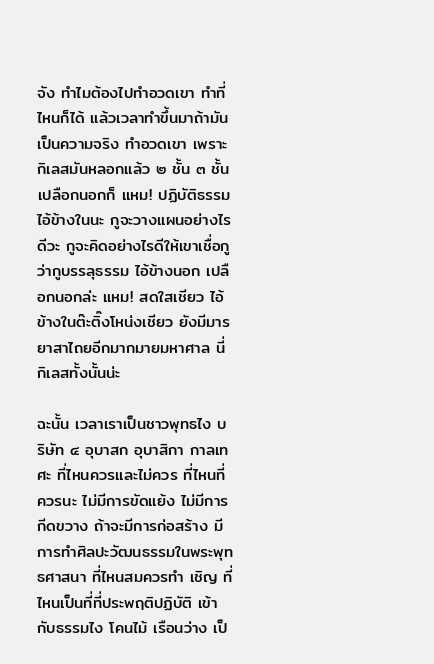จัง ทำไมต้องไปทำอวดเขา ทำที่ไหนก็ได้ แล้วเวลาทำขึ้นมาถ้ามันเป็นความจริง ทำอวดเขา เพราะกิเลสมันหลอกแล้ว ๒ ชั้น ๓ ชั้น เปลือกนอกก็ แหม! ปฏิบัติธรรม ไอ้ข้างในนะ กูจะวางแผนอย่างไรดีวะ กูจะคิดอย่างไรดีให้เขาเชื่อกูว่ากูบรรลุธรรม ไอ้ข้างนอก เปลือกนอกล่ะ แหม! สดใสเชียว ไอ้ข้างในต๊ะติ๊งโหน่งเชียว ยังมีมารยาสาไถยอีกมากมายมหาศาล นี่กิเลสทั้งนั้นน่ะ

ฉะนั้น เวลาเราเป็นชาวพุทธไง บริษัท ๔ อุบาสก อุบาสิกา กาลเทศะ ที่ไหนควรและไม่ควร ที่ไหนที่ควรนะ ไม่มีการขัดแย้ง ไม่มีการกีดขวาง ถ้าจะมีการก่อสร้าง มีการทำศิลปะวัฒนธรรมในพระพุทธศาสนา ที่ไหนสมควรทำ เชิญ ที่ไหนเป็นที่ที่ประพฤติปฏิบัติ เข้ากับธรรมไง โคนไม้ เรือนว่าง เป็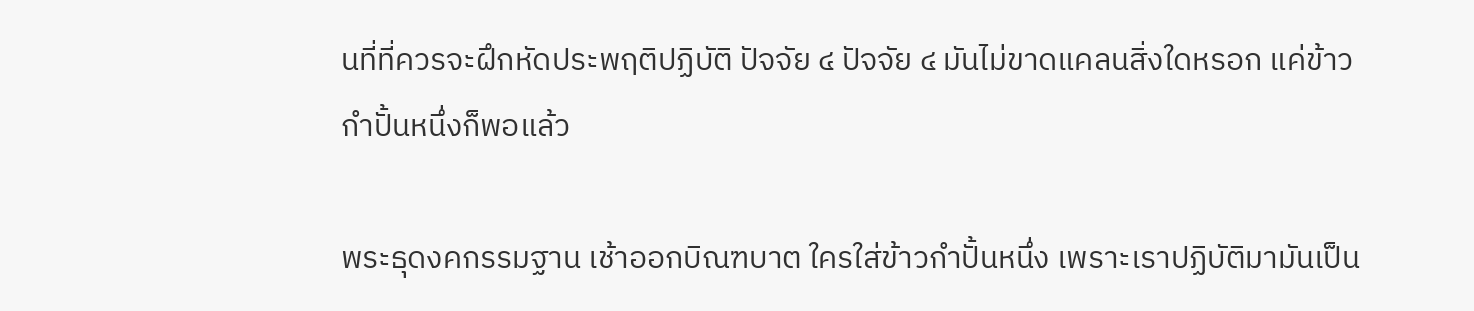นที่ที่ควรจะฝึกหัดประพฤติปฏิบัติ ปัจจัย ๔ ปัจจัย ๔ มันไม่ขาดแคลนสิ่งใดหรอก แค่ข้าวกำปั้นหนึ่งก็พอแล้ว

พระธุดงคกรรมฐาน เช้าออกบิณฑบาต ใครใส่ข้าวกำปั้นหนึ่ง เพราะเราปฏิบัติมามันเป็น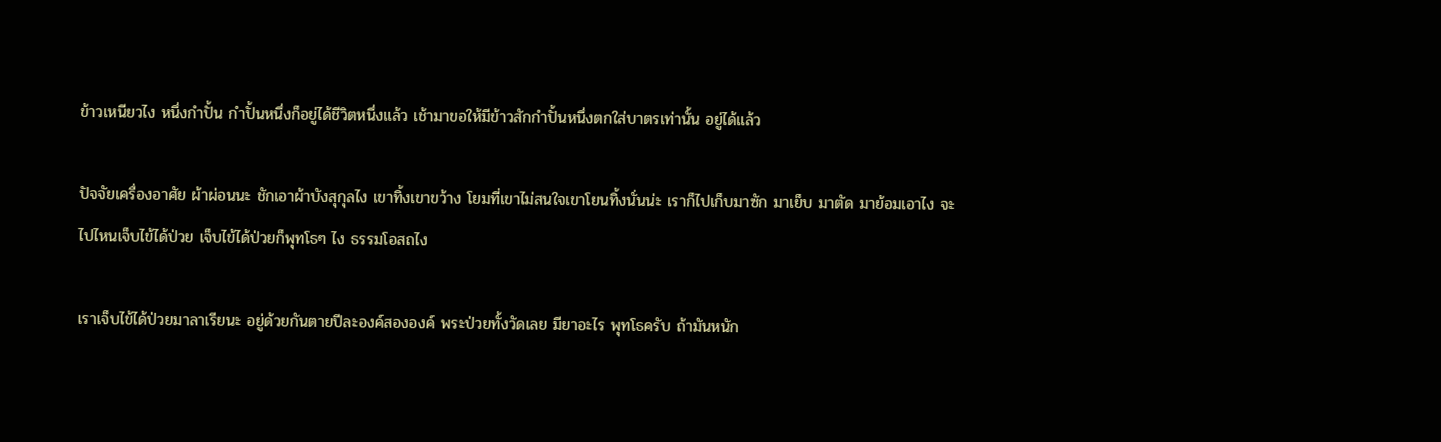ข้าวเหนียวไง หนึ่งกำปั้น กำปั้นหนึ่งก็อยู่ได้ชีวิตหนึ่งแล้ว เช้ามาขอให้มีข้าวสักกำปั้นหนึ่งตกใส่บาตรเท่านั้น อยู่ได้แล้ว

ปัจจัยเครื่องอาศัย ผ้าผ่อนนะ ชักเอาผ้าบังสุกุลไง เขาทิ้งเขาขว้าง โยมที่เขาไม่สนใจเขาโยนทิ้งนั่นน่ะ เราก็ไปเก็บมาซัก มาเย็บ มาตัด มาย้อมเอาไง จะไปไหนเจ็บไข้ได้ป่วย เจ็บไข้ได้ป่วยก็พุทโธๆ ไง ธรรมโอสถไง

เราเจ็บไข้ได้ป่วยมาลาเรียนะ อยู่ด้วยกันตายปีละองค์สององค์ พระป่วยทั้งวัดเลย มียาอะไร พุทโธครับ ถ้ามันหนัก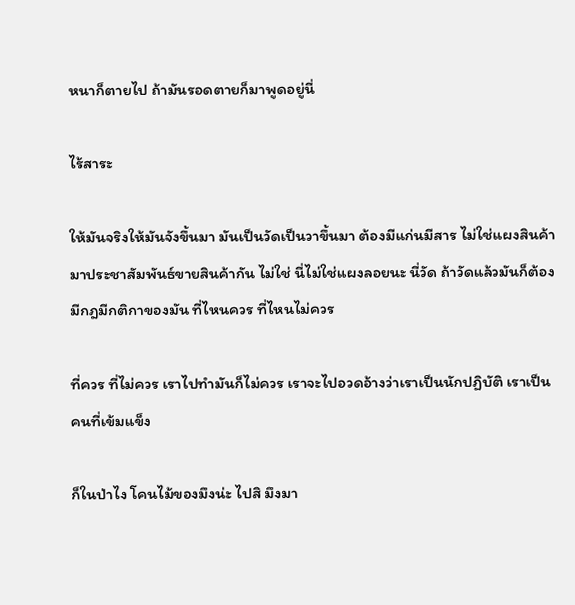หนาก็ตายไป ถ้ามันรอดตายก็มาพูดอยู่นี่

ไร้สาระ

ให้มันจริงให้มันจังขึ้นมา มันเป็นวัดเป็นวาขึ้นมา ต้องมีแก่นมีสาร ไม่ใช่แผงสินค้ามาประชาสัมพันธ์ขายสินค้ากัน ไม่ใช่ นี่ไม่ใช่แผงลอยนะ นี่วัด ถ้าวัดแล้วมันก็ต้องมีกฎมีกติกาของมัน ที่ไหนควร ที่ไหนไม่ควร

ที่ควร ที่ไม่ควร เราไปทำมันก็ไม่ควร เราจะไปอวดอ้างว่าเราเป็นนักปฏิบัติ เราเป็นคนที่เข้มแข็ง

ก็ในป่าไง โคนไม้ของมึงน่ะ ไปสิ มึงมา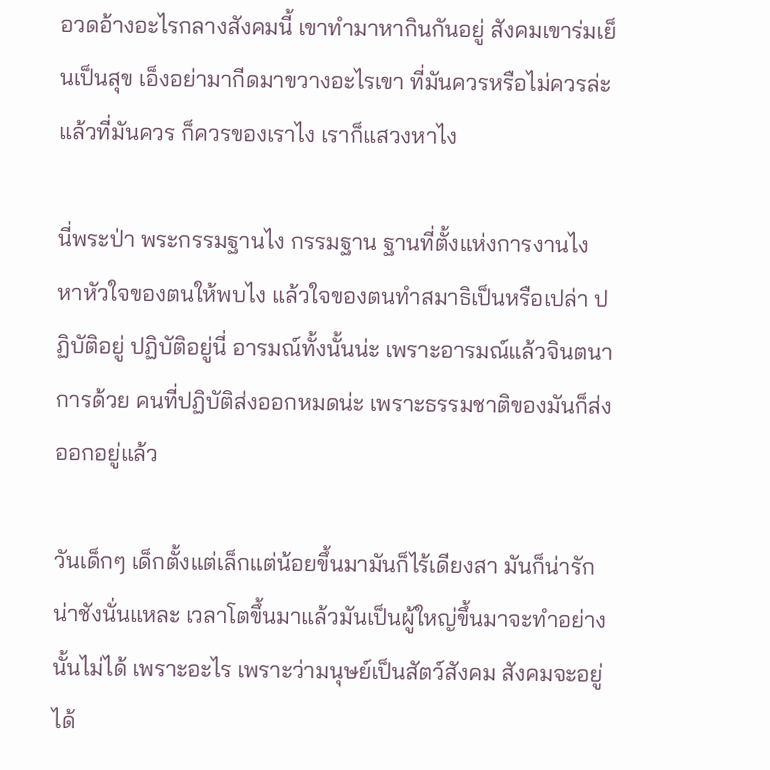อวดอ้างอะไรกลางสังคมนี้ เขาทำมาหากินกันอยู่ สังคมเขาร่มเย็นเป็นสุข เอ็งอย่ามากีดมาขวางอะไรเขา ที่มันควรหรือไม่ควรล่ะ แล้วที่มันควร ก็ควรของเราไง เราก็แสวงหาไง

นี่พระป่า พระกรรมฐานไง กรรมฐาน ฐานที่ตั้งแห่งการงานไง หาหัวใจของตนให้พบไง แล้วใจของตนทำสมาธิเป็นหรือเปล่า ปฏิบัติอยู่ ปฏิบัติอยู่นี่ อารมณ์ทั้งนั้นน่ะ เพราะอารมณ์แล้วจินตนาการด้วย คนที่ปฏิบัติส่งออกหมดน่ะ เพราะธรรมชาติของมันก็ส่งออกอยู่แล้ว

วันเด็กๆ เด็กตั้งแต่เล็กแต่น้อยขึ้นมามันก็ไร้เดียงสา มันก็น่ารักน่าชังนั่นแหละ เวลาโตขึ้นมาแล้วมันเป็นผู้ใหญ่ขึ้นมาจะทำอย่างนั้นไม่ได้ เพราะอะไร เพราะว่ามนุษย์เป็นสัตว์สังคม สังคมจะอยู่ได้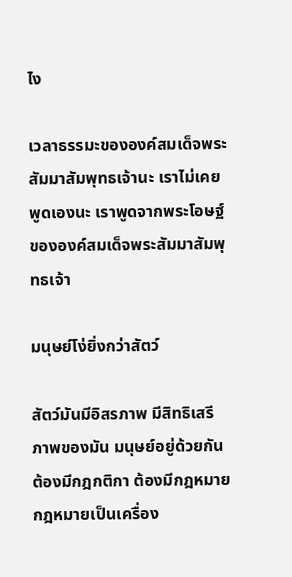ไง

เวลาธรรมะขององค์สมเด็จพระสัมมาสัมพุทธเจ้านะ เราไม่เคยพูดเองนะ เราพูดจากพระโอษฐ์ขององค์สมเด็จพระสัมมาสัมพุทธเจ้า

มนุษย์โง่ยิ่งกว่าสัตว์

สัตว์มันมีอิสรภาพ มีสิทธิเสรีภาพของมัน มนุษย์อยู่ด้วยกันต้องมีกฎกติกา ต้องมีกฎหมาย กฎหมายเป็นเครื่อง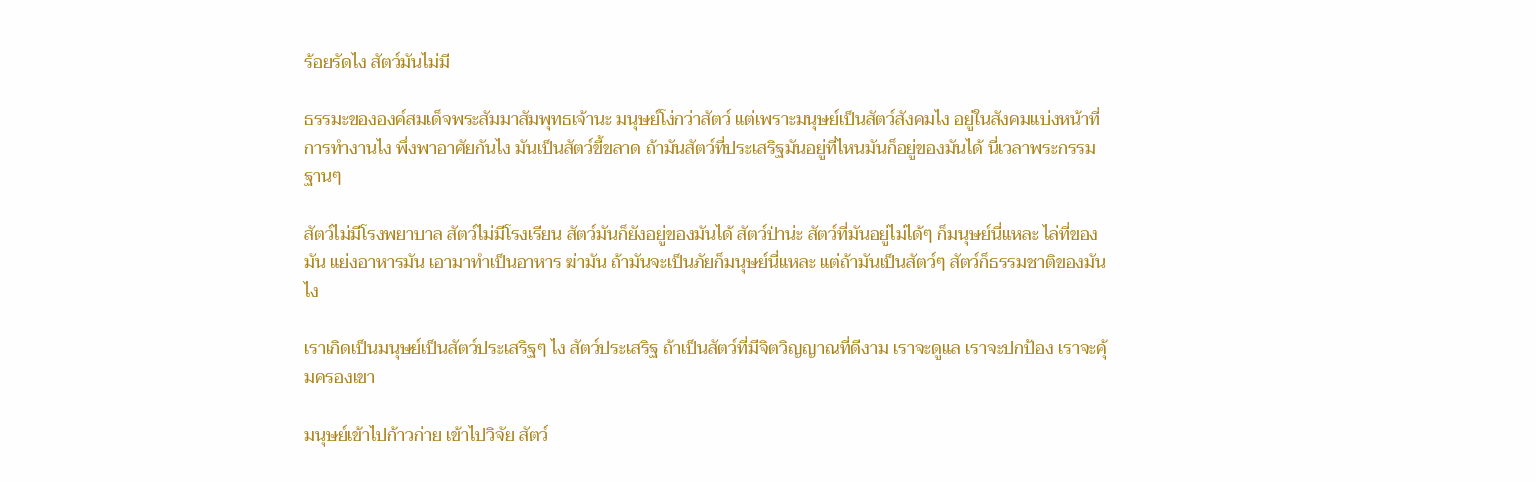ร้อยรัดไง สัตว์มันไม่มี

ธรรมะขององค์สมเด็จพระสัมมาสัมพุทธเจ้านะ มนุษย์โง่กว่าสัตว์ แต่เพราะมนุษย์เป็นสัตว์สังคมไง อยู่ในสังคมแบ่งหน้าที่การทำงานไง พึ่งพาอาศัยกันไง มันเป็นสัตว์ขี้ขลาด ถ้ามันสัตว์ที่ประเสริฐมันอยู่ที่ไหนมันก็อยู่ของมันได้ นี่เวลาพระกรรมฐานๆ

สัตว์ไม่มีโรงพยาบาล สัตว์ไม่มีโรงเรียน สัตว์มันก็ยังอยู่ของมันได้ สัตว์ป่าน่ะ สัตว์ที่มันอยู่ไม่ได้ๆ ก็มนุษย์นี่แหละ ไล่ที่ของมัน แย่งอาหารมัน เอามาทำเป็นอาหาร ฆ่ามัน ถ้ามันจะเป็นภัยก็มนุษย์นี่แหละ แต่ถ้ามันเป็นสัตว์ๆ สัตว์ก็ธรรมชาติของมันไง

เราเกิดเป็นมนุษย์เป็นสัตว์ประเสริฐๆ ไง สัตว์ประเสริฐ ถ้าเป็นสัตว์ที่มีจิตวิญญาณที่ดีงาม เราจะดูแล เราจะปกป้อง เราจะคุ้มครองเขา

มนุษย์เข้าไปก้าวก่าย เข้าไปวิจัย สัตว์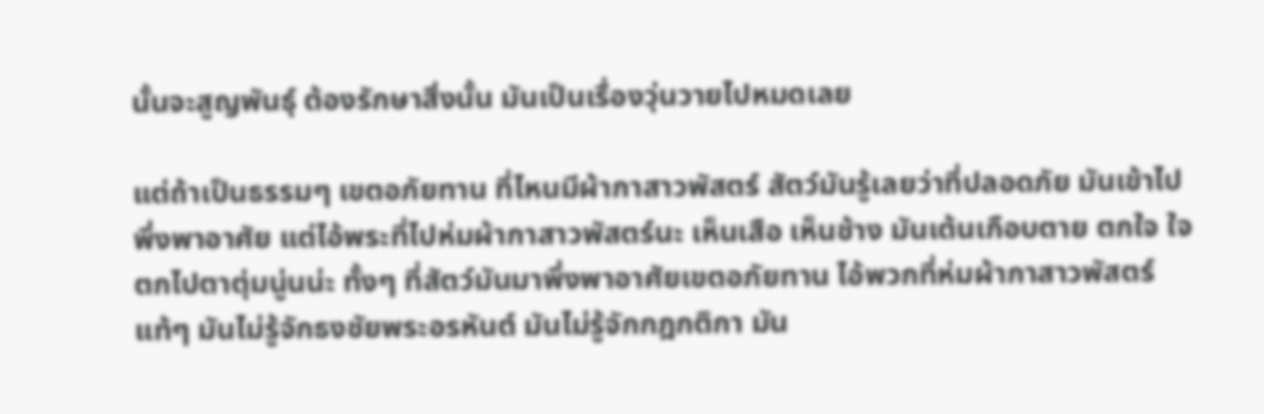นั้นจะสูญพันธุ์ ต้องรักษาสิ่งนั้น มันเป็นเรื่องวุ่นวายไปหมดเลย

แต่ถ้าเป็นธรรมๆ เขตอภัยทาน ที่ไหนมีผ้ากาสาวพัสตร์ สัตว์มันรู้เลยว่าที่ปลอดภัย มันเข้าไปพึ่งพาอาศัย แต่ไอ้พระที่ไปห่มผ้ากาสาวพัสตร์นะ เห็นเสือ เห็นช้าง มันเต้นเกือบตาย ตกใจ ใจตกไปตาตุ่มนู่นน่ะ ทั้งๆ ที่สัตว์มันมาพึ่งพาอาศัยเขตอภัยทาน ไอ้พวกที่ห่มผ้ากาสาวพัสตร์แท้ๆ มันไม่รู้จักธงชัยพระอรหันต์ มันไม่รู้จักกฎกติกา มัน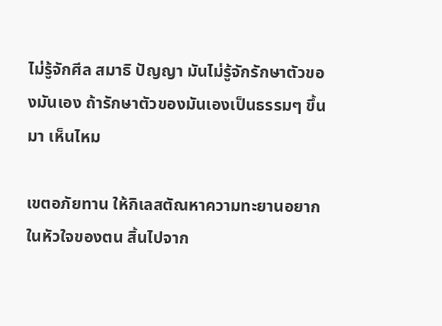ไม่รู้จักศีล สมาธิ ปัญญา มันไม่รู้จักรักษาตัวของมันเอง ถ้ารักษาตัวของมันเองเป็นธรรมๆ ขึ้นมา เห็นไหม

เขตอภัยทาน ให้กิเลสตัณหาความทะยานอยากในหัวใจของตน สิ้นไปจาก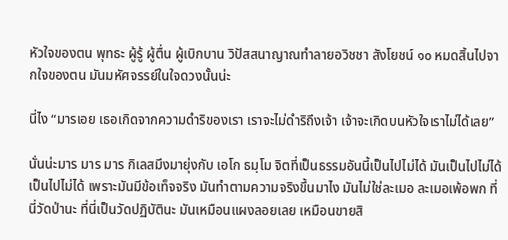หัวใจของตน พุทธะ ผู้รู้ ผู้ตื่น ผู้เบิกบาน วิปัสสนาญาณทำลายอวิชชา สังโยชน์ ๑๐ หมดสิ้นไปจากใจของตน มันมหัศจรรย์ในใจดวงนั้นน่ะ

นี่ไง “มารเอย เธอเกิดจากความดำริของเรา เราจะไม่ดำริถึงเจ้า เจ้าจะเกิดบนหัวใจเราไม่ได้เลย”

นั่นน่ะมาร มาร มาร กิเลสมึงมายุ่งกับ เอโก ธมฺโม จิตที่เป็นธรรมอันนี้เป็นไปไม่ได้ มันเป็นไปไม่ได้ เป็นไปไม่ได้ เพราะมันมีข้อเท็จจริง มันทำตามความจริงขึ้นมาไง มันไม่ใช่ละเมอ ละเมอเพ้อพก ที่นี่วัดป่านะ ที่นี่เป็นวัดปฏิบัตินะ มันเหมือนแผงลอยเลย เหมือนขายสิ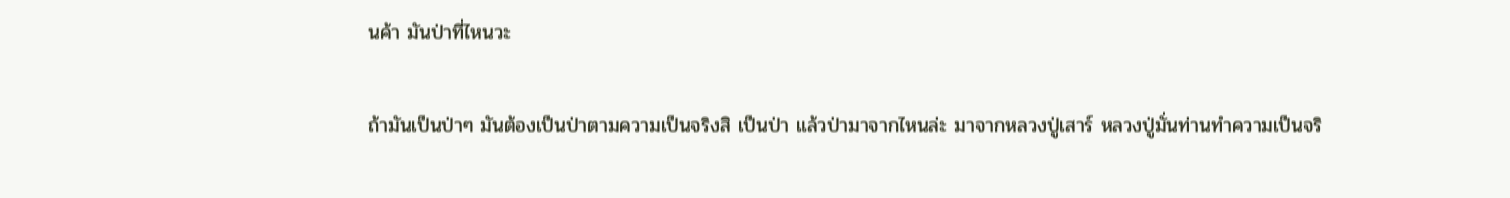นค้า มันป่าที่ไหนวะ

ถ้ามันเป็นป่าๆ มันต้องเป็นป่าตามความเป็นจริงสิ เป็นป่า แล้วป่ามาจากไหนล่ะ มาจากหลวงปู่เสาร์ หลวงปู่มั่นท่านทำความเป็นจริ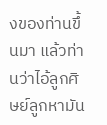งของท่านขึ้นมา แล้วท่านว่าไอ้ลูกศิษย์ลูกหามัน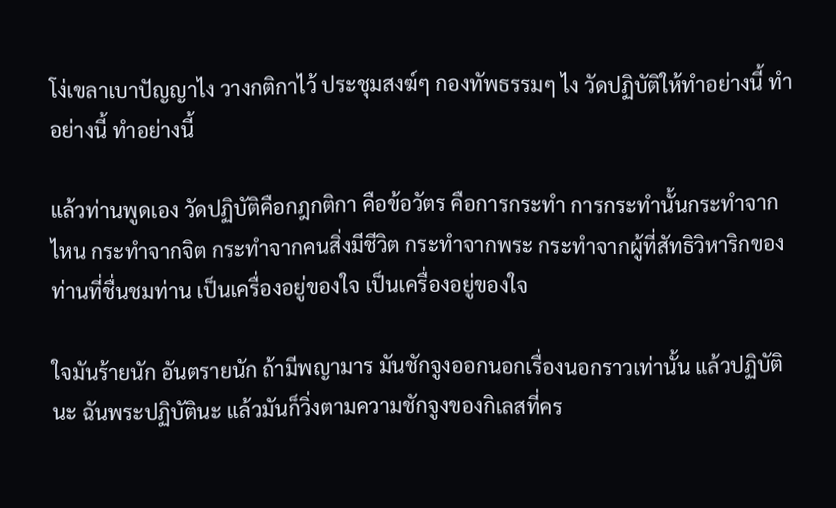โง่เขลาเบาปัญญาไง วางกติกาไว้ ประชุมสงฆ์ๆ กองทัพธรรมๆ ไง วัดปฏิบัติให้ทำอย่างนี้ ทำอย่างนี้ ทำอย่างนี้

แล้วท่านพูดเอง วัดปฏิบัติคือกฎกติกา คือข้อวัตร คือการกระทำ การกระทำนั้นกระทำจากไหน กระทำจากจิต กระทำจากคนสิ่งมีชีวิต กระทำจากพระ กระทำจากผู้ที่สัทธิวิหาริกของท่านที่ชื่นชมท่าน เป็นเครื่องอยู่ของใจ เป็นเครื่องอยู่ของใจ

ใจมันร้ายนัก อันตรายนัก ถ้ามีพญามาร มันชักจูงออกนอกเรื่องนอกราวเท่านั้น แล้วปฏิบัตินะ ฉันพระปฏิบัตินะ แล้วมันก็วิ่งตามความชักจูงของกิเลสที่คร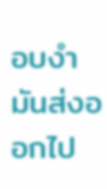อบงำมันส่งออกไป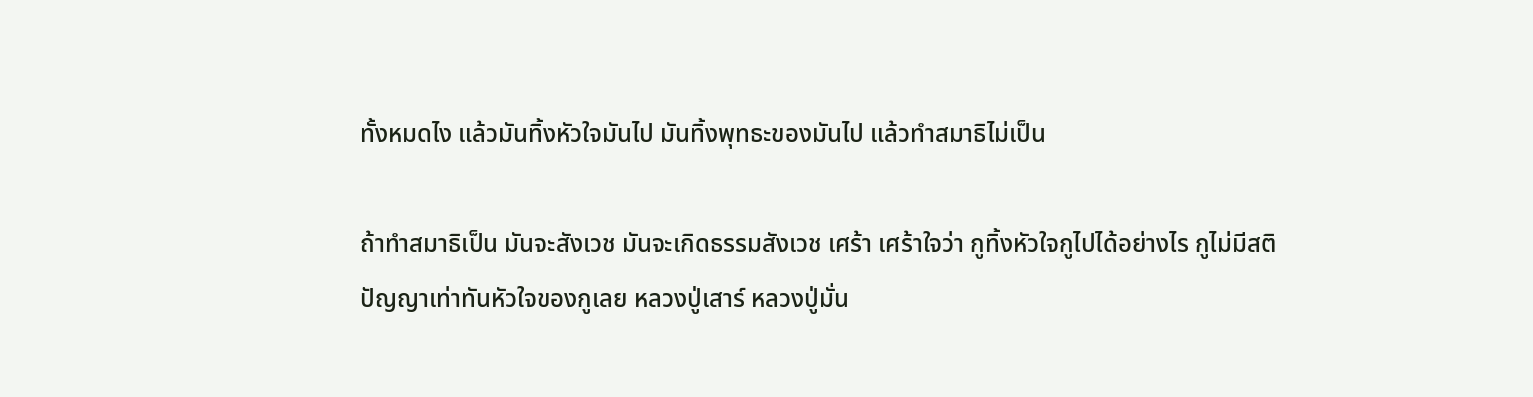ทั้งหมดไง แล้วมันทิ้งหัวใจมันไป มันทิ้งพุทธะของมันไป แล้วทำสมาธิไม่เป็น

ถ้าทำสมาธิเป็น มันจะสังเวช มันจะเกิดธรรมสังเวช เศร้า เศร้าใจว่า กูทิ้งหัวใจกูไปได้อย่างไร กูไม่มีสติปัญญาเท่าทันหัวใจของกูเลย หลวงปู่เสาร์ หลวงปู่มั่น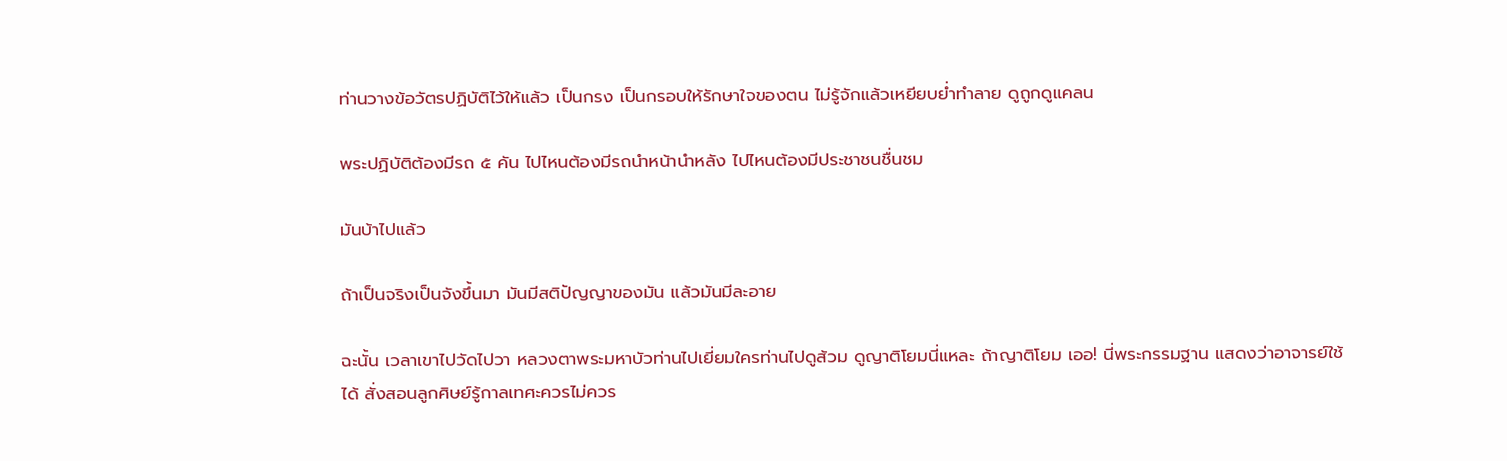ท่านวางข้อวัตรปฏิบัติไว้ให้แล้ว เป็นกรง เป็นกรอบให้รักษาใจของตน ไม่รู้จักแล้วเหยียบย่ำทำลาย ดูถูกดูแคลน

พระปฏิบัติต้องมีรถ ๕ คัน ไปไหนต้องมีรถนำหน้านำหลัง ไปไหนต้องมีประชาชนชื่นชม

มันบ้าไปแล้ว

ถ้าเป็นจริงเป็นจังขึ้นมา มันมีสติปัญญาของมัน แล้วมันมีละอาย

ฉะนั้น เวลาเขาไปวัดไปวา หลวงตาพระมหาบัวท่านไปเยี่ยมใครท่านไปดูส้วม ดูญาติโยมนี่แหละ ถ้าญาติโยม เออ! นี่พระกรรมฐาน แสดงว่าอาจารย์ใช้ได้ สั่งสอนลูกศิษย์รู้กาลเทศะควรไม่ควร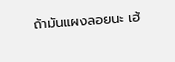ถ้ามันแผงลอยนะ เฮ้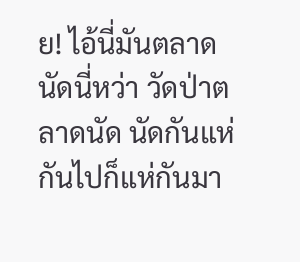ย! ไอ้นี่มันตลาดนัดนี่หว่า วัดป่าตลาดนัด นัดกันแห่กันไปก็แห่กันมา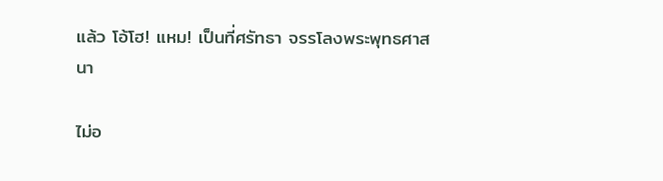แล้ว โอ้โฮ! แหม! เป็นที่ศรัทธา จรรโลงพระพุทธศาสนา

ไม่อ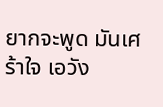ยากจะพูด มันเศร้าใจ เอวัง